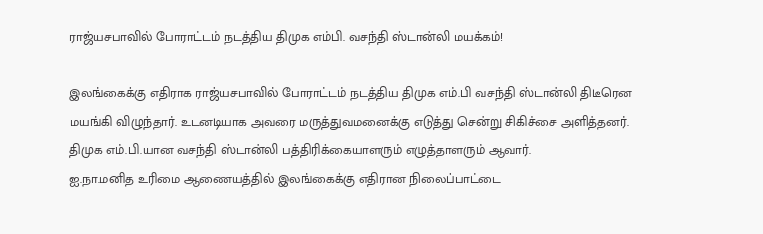ராஜ்யசபாவில் போராட்டம் நடத்திய திமுக எம்பி. வசந்தி ஸ்டான்லி மயக்கம்!

இலங்கைக்கு எதிராக ராஜ்யசபாவில் போராட்டம் நடத்திய திமுக எம்.பி வசந்தி ஸ்டான்லி திடீரென மயங்கி விழுந்தார். உடனடியாக அவரை மருத்துவமனைக்கு எடுத்து சென்று சிகிச்சை அளித்தனர்.
திமுக எம்.பி.யான வசந்தி ஸ்டான்லி பத்திரிக்கையாளரும் எழுத்தாளரும் ஆவார்.
ஐ.நா.மனித உரிமை ஆணையத்தில் இலங்கைக்கு எதிரான நிலைப்பாட்டை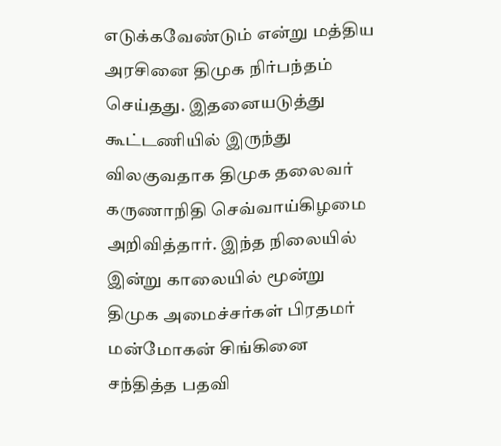எடுக்கவேண்டும் என்று மத்திய அரசினை திமுக நிர்பந்தம் செய்தது. இதனையடுத்து கூட்டணியில் இருந்து விலகுவதாக திமுக தலைவர் கருணாநிதி செவ்வாய்கிழமை அறிவித்தார். இந்த நிலையில் இன்று காலையில் மூன்று திமுக அமைச்சர்கள் பிரதமர் மன்மோகன் சிங்கினை சந்தித்த பதவி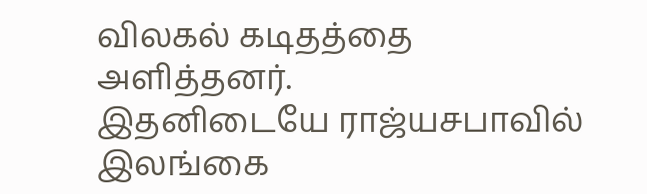விலகல் கடிதத்தை அளித்தனர்.
இதனிடையே ராஜ்யசபாவில் இலங்கை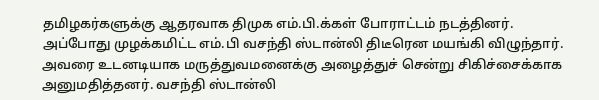தமிழகர்களுக்கு ஆதரவாக திமுக எம்.பி.க்கள் போராட்டம் நடத்தினர். அப்போது முழக்கமிட்ட எம்.பி வசந்தி ஸ்டான்லி திடீரென மயங்கி விழுந்தார். அவரை உடனடியாக மருத்துவமனைக்கு அழைத்துச் சென்று சிகிச்சைக்காக அனுமதித்தனர். வசந்தி ஸ்டான்லி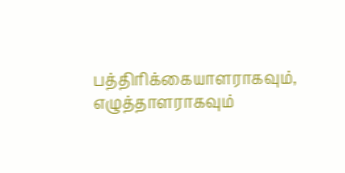பத்திரிக்கையாளராகவும், எழுத்தாளராகவும்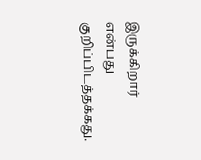இருக்கிறார் என்பது குறிப்பிடத்தக்கது.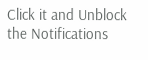Click it and Unblock the Notifications